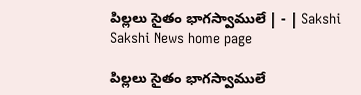పిల్లలు సైతం భాగస్వాములే | - | Sakshi
Sakshi News home page

పిల్లలు సైతం భాగస్వాములే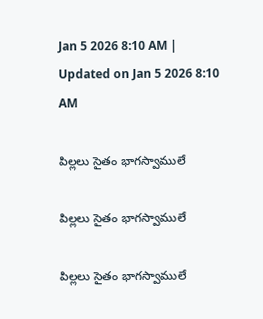Jan 5 2026 8:10 AM | Updated on Jan 5 2026 8:10 AM

పిల్లలు సైతం భాగస్వాములే

పిల్లలు సైతం భాగస్వాములే

పిల్లలు సైతం భాగస్వాములే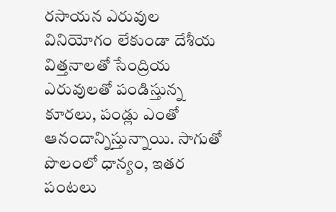రసాయన ఎరువుల వినియోగం లేకుండా దేశీయ విత్తనాలతో సేంద్రియ ఎరువులతో పండిస్తున్న కూరలు, పండ్లు ఎంతో ఆనందాన్నిస్తున్నాయి. సాగుతో పొలంలో ధాన్యం, ఇతర పంటలు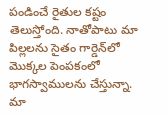పండించే రైతుల కష్టం తెలుస్తోంది. నాతోపాటు మా పిల్లలను సైతం గార్డెన్‌లో మొక్కల పెంపకంలో భాగస్వాములను చేస్తున్నా. మా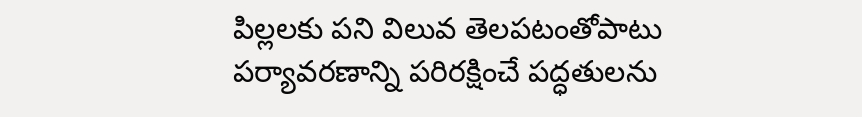పిల్లలకు పని విలువ తెలపటంతోపాటు పర్యావరణాన్ని పరిరక్షించే పద్ధతులను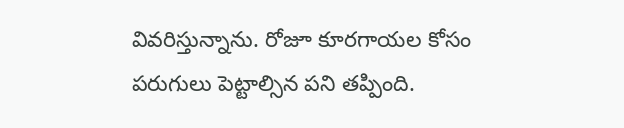వివరిస్తున్నాను. రోజూ కూరగాయల కోసం పరుగులు పెట్టాల్సిన పని తప్పింది.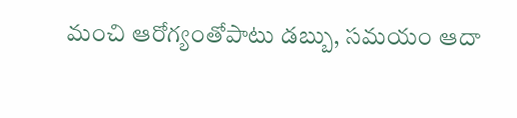మంచి ఆరోగ్యంతోపాటు డబ్బు, సమయం ఆదా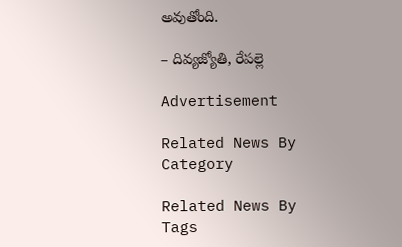అవుతోంది.

– దివ్యజ్యోతి, రేపల్లె

Advertisement

Related News By Category

Related News By Tags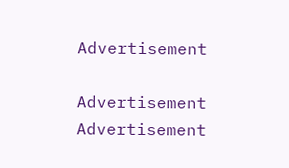Advertisement

Advertisement
Advertisement